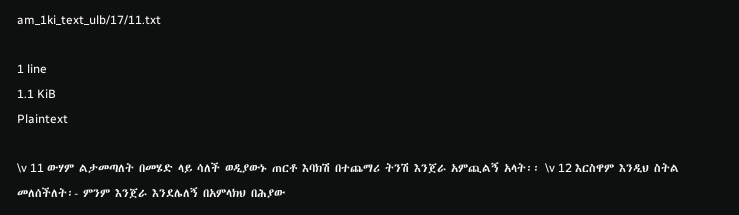am_1ki_text_ulb/17/11.txt

1 line
1.1 KiB
Plaintext

\v 11 ውሃም ልታመጣለት በመሄድ ላይ ሳለች ወዲያውኑ ጠርቶ እባክሽ በተጨማሪ ትንሽ እንጀራ አምጪልኝ አላት፡፡ \v 12 እርስዋም እንዲህ ስትል መለሰችለት፡- ምንም እንጀራ እንደሌለኝ በአምላክህ በሕያው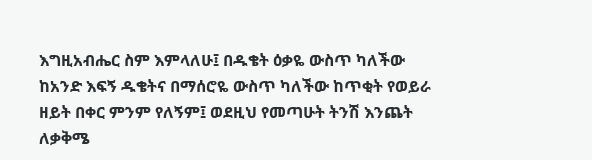እግዚአብሔር ስም እምላለሁ፤ በዱቄት ዕቃዬ ውስጥ ካለችው ከአንድ እፍኝ ዱቄትና በማሰሮዬ ውስጥ ካለችው ከጥቂት የወይራ ዘይት በቀር ምንም የለኝም፤ ወደዚህ የመጣሁት ትንሽ እንጨት ለቃቅሜ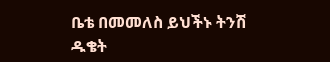ቤቴ በመመለስ ይህችኑ ትንሽ ዱቄት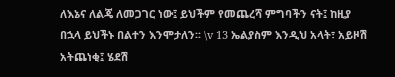ለእኔና ለልጄ ለመጋገር ነው፤ ይህችም የመጨረሻ ምግባችን ናት፤ ከዚያ በኋላ ይህችኑ በልተን እንሞታለን፡፡ \v 13 ኤልያስም እንዲህ አላት፣ አይዞሽ አትጨነቂ፤ ሄደሽ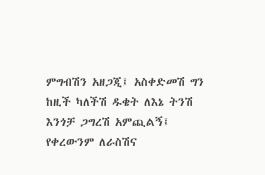ምግብሽን አዘጋጂ፤ አስቀድመሽ ግን ከዚች ካለችሽ ዱቄት ለእኔ ትንሽ እንጎቻ ጋግረሽ አምጪልኝ፤ የቀረውንም ለራስሽና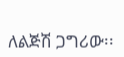ለልጅሽ ጋግሪው፡፡